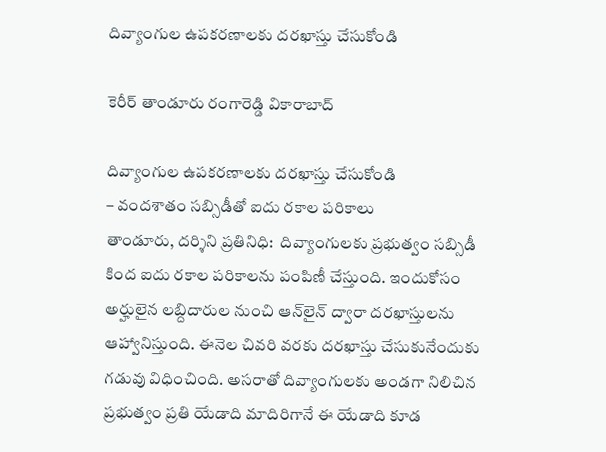దివ్యాంగుల ఉప‌క‌ర‌ణాల‌కు ద‌ర‌ఖాస్తు చేసుకోండి

కెరీర్ తాండూరు రంగారెడ్డి వికారాబాద్

దివ్యాంగుల ఉప‌క‌ర‌ణాల‌కు ద‌ర‌ఖాస్తు చేసుకోండి
– వంద‌శాతం స‌బ్సిడీతో ఐదు ర‌కాల ప‌రికాలు
తాండూరు, ద‌ర్శిని ప్ర‌తినిధి:  దివ్యాంగుల‌కు ప్ర‌భుత్వం స‌బ్సిడీ కింద ఐదు ర‌కాల ప‌రికాల‌ను పంపిణీ చేస్తుంది. ఇందుకోసం అర్హులైన ల‌బ్దిదారుల నుంచి ఆన్‌లైన్ ద్వారా ద‌ర‌ఖాస్తుల‌ను ఆహ్వానిస్తుంది. ఈనెల చివ‌రి వ‌ర‌కు ద‌ర‌ఖాస్తు చేసుకునేందుకు గ‌డువు విధించింది. అస‌రాతో దివ్యాంగుల‌కు అండ‌గా నిలిచిన ప్ర‌భుత్వం ప్ర‌తి యేడాది మాదిరిగానే ఈ యేడాది కూడ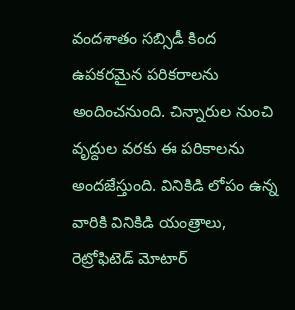వంద‌శాతం స‌బ్సిడీ కింద ఉప‌క‌ర‌మైన ప‌రిక‌రాల‌ను అందించ‌నుంది. చిన్నారుల నుంచి వృద్దుల వ‌ర‌కు ఈ ప‌రికాల‌ను అంద‌జేస్తుంది. వినికిడి లోపం ఉన్న వారికి వినికిడి యంత్రాలు, రెట్రోఫిటెడ్ మోటార్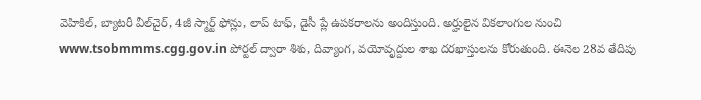వెహికిల్, బ్యాట‌రీ వీల్‌చైర్, 4జీ స్మార్ట్ ఫోన్లు, లాప్ టాఫ్‌, డైసీ ప్లే ఉప‌క‌రాల‌ను అందిస్తుంది. అర్హులైన విక‌లాంగుల నుంచి www.tsobmmms.cgg.gov.in పోర్ట‌ల్ ద్వారా శిశు, దివ్యాంగ‌, వ‌యోవృద్దుల శాఖ దర‌ఖాస్తుల‌ను కోరుతుంది. ఈనెల 28వ తేదిపు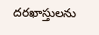ద‌ర‌ఖాస్తుల‌ను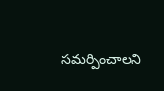స‌మ‌ర్పించాల‌ని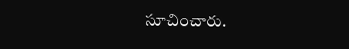సూచించారు.